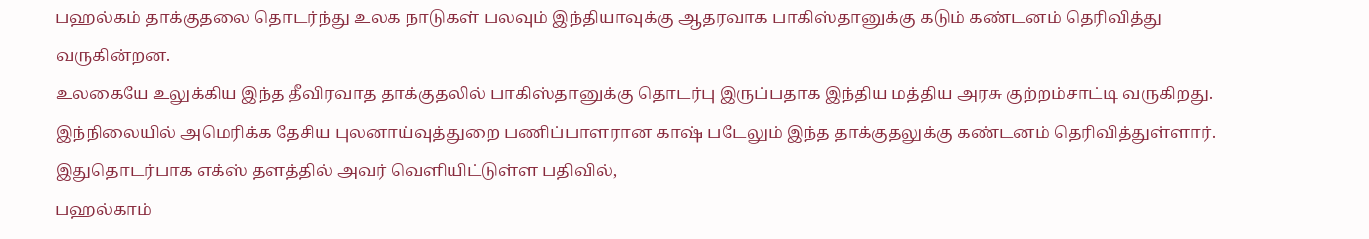பஹல்கம் தாக்குதலை தொடர்ந்து உலக நாடுகள் பலவும் இந்தியாவுக்கு ஆதரவாக பாகிஸ்தானுக்கு கடும் கண்டனம் தெரிவித்து வருகின்றன.
உலகையே உலுக்கிய இந்த தீவிரவாத தாக்குதலில் பாகிஸ்தானுக்கு தொடர்பு இருப்பதாக இந்திய மத்திய அரசு குற்றம்சாட்டி வருகிறது.
இந்நிலையில் அமெரிக்க தேசிய புலனாய்வுத்துறை பணிப்பாளரான காஷ் படேலும் இந்த தாக்குதலுக்கு கண்டனம் தெரிவித்துள்ளார்.
இதுதொடர்பாக எக்ஸ் தளத்தில் அவர் வெளியிட்டுள்ள பதிவில்,
பஹல்காம்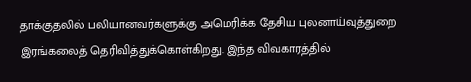தாக்குதலில் பலியானவர்களுக்கு அமெரிக்க தேசிய புலனாய்வுத்துறை இரங்கலைத் தெரிவித்துக்கொள்கிறது. இந்த விவகாரத்தில்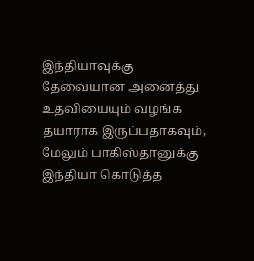இந்தியாவுக்கு தேவையான அனைத்து உதவியையும் வழங்க தயாராக இருப்பதாகவும், மேலும் பாகிஸ்தானுக்கு இந்தியா கொடுத்த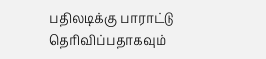பதிலடிக்கு பாராட்டு தெரிவிப்பதாகவும்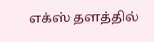எக்ஸ் தளத்தில்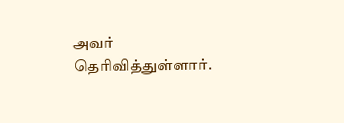அவர் தெரிவித்துள்ளார்.